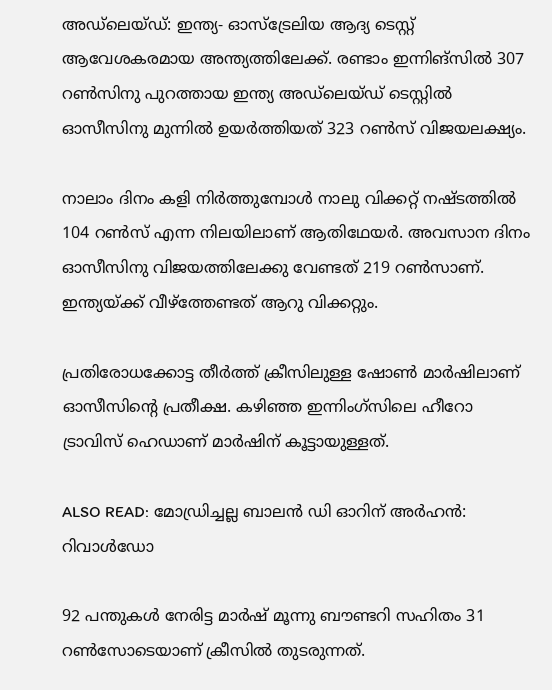അഡ്‌ലെയ്ഡ്: ഇന്ത്യ- ഓസ്‌ട്രേലിയ ആദ്യ ടെസ്റ്റ് ആവേശകരമായ അന്ത്യത്തിലേക്ക്. രണ്ടാം ഇന്നിങ്‌സില്‍ 307 റണ്‍സിനു പുറത്തായ ഇന്ത്യ അഡ്ലെയ്ഡ് ടെസ്റ്റില്‍ ഓസീസിനു മുന്നില്‍ ഉയര്‍ത്തിയത് 323 റണ്‍സ് വിജയലക്ഷ്യം.

നാലാം ദിനം കളി നിര്‍ത്തുമ്പോള്‍ നാലു വിക്കറ്റ് നഷ്ടത്തില്‍ 104 റണ്‍സ് എന്ന നിലയിലാണ് ആതിഥേയര്‍. അവസാന ദിനം ഓസീസിനു വിജയത്തിലേക്കു വേണ്ടത് 219 റണ്‍സാണ്. ഇന്ത്യയ്ക്ക് വീഴ്‌ത്തേണ്ടത് ആറു വിക്കറ്റും.

പ്രതിരോധക്കോട്ട തീര്‍ത്ത് ക്രീസിലുള്ള ഷോണ്‍ മാര്‍ഷിലാണ് ഓസീസിന്റെ പ്രതീക്ഷ. കഴിഞ്ഞ ഇന്നിംഗ്‌സിലെ ഹീറോ ട്രാവിസ് ഹെഡാണ് മാര്‍ഷിന് കൂട്ടായുള്ളത്.

ALSO READ: മോഡ്രിച്ചല്ല ബാലന്‍ ഡി ഓറിന് അര്‍ഹന്‍: റിവാള്‍ഡോ

92 പന്തുകള്‍ നേരിട്ട മാര്‍ഷ് മൂന്നു ബൗണ്ടറി സഹിതം 31 റണ്‍സോടെയാണ് ക്രീസില്‍ തുടരുന്നത്.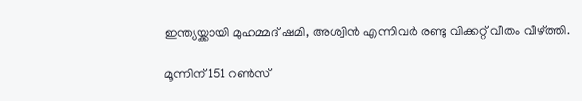ഇന്ത്യയ്ക്കായി മുഹമ്മദ് ഷമി, അശ്വിന്‍ എന്നിവര്‍ രണ്ടു വിക്കറ്റ് വീതം വീഴ്ത്തി.

മൂന്നിന് 151 റണ്‍സ്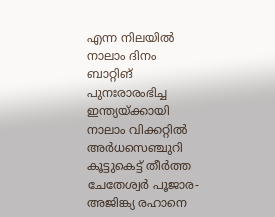എന്ന നിലയില്‍ നാലാം ദിനം ബാറ്റിങ് പുനഃരാരംഭിച്ച ഇന്ത്യയ്ക്കായി നാലാം വിക്കറ്റില്‍ അര്‍ധസെഞ്ചുറി കൂട്ടുകെട്ട് തീര്‍ത്ത ചേതേശ്വര്‍ പൂജാര-അജിങ്ക്യ രഹാനെ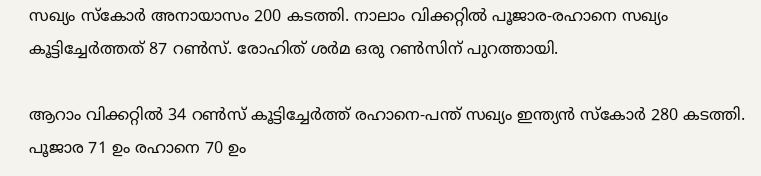സഖ്യം സ്‌കോര്‍ അനായാസം 200 കടത്തി. നാലാം വിക്കറ്റില്‍ പൂജാര-രഹാനെ സഖ്യം കൂട്ടിച്ചേര്‍ത്തത് 87 റണ്‍സ്. രോഹിത് ശര്‍മ ഒരു റണ്‍സിന് പുറത്തായി.

ആറാം വിക്കറ്റില്‍ 34 റണ്‍സ് കൂട്ടിച്ചേര്‍ത്ത് രഹാനെ-പന്ത് സഖ്യം ഇന്ത്യന്‍ സ്‌കോര്‍ 280 കടത്തി. പൂജാര 71 ഉം രഹാനെ 70 ഉം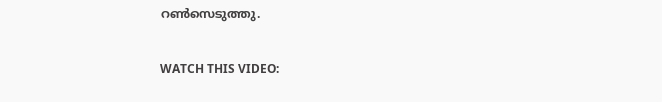റണ്‍സെടുത്തു.

WATCH THIS VIDEO: